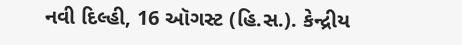નવી દિલ્હી, 16 ઑગસ્ટ (હિ.સ.). કેન્દ્રીય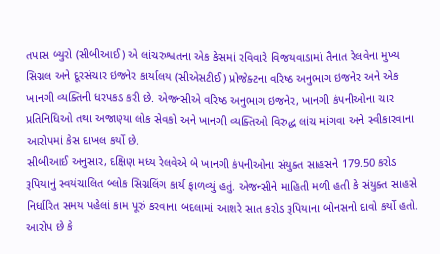તપાસ બ્યુરો (સીબીઆઈ) એ લાંચરુશ્વતના એક કેસમાં રવિવારે વિજયવાડામાં તૈનાત રેલવેના મુખ્ય સિગ્નલ અને દૂરસંચાર ઇજનેર કાર્યાલય (સીએસટીઈ) પ્રોજેક્ટના વરિષ્ઠ અનુભાગ ઇજનેર અને એક ખાનગી વ્યક્તિની ધરપકડ કરી છે. એજન્સીએ વરિષ્ઠ અનુભાગ ઇજનેર, ખાનગી કંપનીઓના ચાર પ્રતિનિધિઓ તથા અજાણ્યા લોક સેવકો અને ખાનગી વ્યક્તિઓ વિરુદ્ધ લાંચ માંગવા અને સ્વીકારવાના આરોપમાં કેસ દાખલ કર્યો છે.
સીબીઆઈ અનુસાર, દક્ષિણ મધ્ય રેલવેએ બે ખાનગી કંપનીઓના સંયુક્ત સાહસને 179.50 કરોડ રૂપિયાનું સ્વયંચાલિત બ્લોક સિગ્નલિંગ કાર્ય ફાળવ્યું હતું. એજન્સીને માહિતી મળી હતી કે સંયુક્ત સાહસે નિર્ધારિત સમય પહેલાં કામ પૂરું કરવાના બદલામાં આશરે સાત કરોડ રૂપિયાના બોનસનો દાવો કર્યો હતો. આરોપ છે કે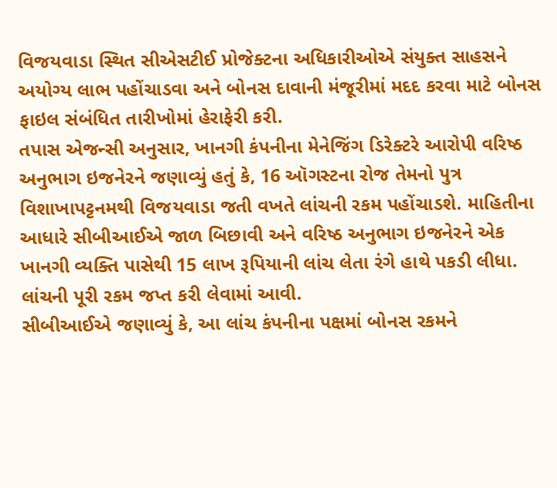વિજયવાડા સ્થિત સીએસટીઈ પ્રોજેક્ટના અધિકારીઓએ સંયુક્ત સાહસને અયોગ્ય લાભ પહોંચાડવા અને બોનસ દાવાની મંજૂરીમાં મદદ કરવા માટે બોનસ ફાઇલ સંબંધિત તારીખોમાં હેરાફેરી કરી.
તપાસ એજન્સી અનુસાર, ખાનગી કંપનીના મેનેજિંગ ડિરેક્ટરે આરોપી વરિષ્ઠ અનુભાગ ઇજનેરને જણાવ્યું હતું કે, 16 ઑગસ્ટના રોજ તેમનો પુત્ર વિશાખાપટ્ટનમથી વિજયવાડા જતી વખતે લાંચની રકમ પહોંચાડશે. માહિતીના આધારે સીબીઆઈએ જાળ બિછાવી અને વરિષ્ઠ અનુભાગ ઇજનેરને એક ખાનગી વ્યક્તિ પાસેથી 15 લાખ રૂપિયાની લાંચ લેતા રંગે હાથે પકડી લીધા. લાંચની પૂરી રકમ જપ્ત કરી લેવામાં આવી.
સીબીઆઈએ જણાવ્યું કે, આ લાંચ કંપનીના પક્ષમાં બોનસ રકમને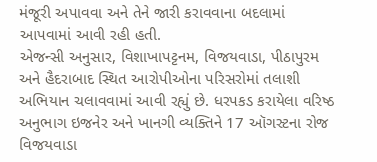મંજૂરી અપાવવા અને તેને જારી કરાવવાના બદલામાં આપવામાં આવી રહી હતી.
એજન્સી અનુસાર, વિશાખાપટ્ટનમ, વિજયવાડા, પીઠાપુરમ અને હૈદરાબાદ સ્થિત આરોપીઓના પરિસરોમાં તલાશી અભિયાન ચલાવવામાં આવી રહ્યું છે. ધરપકડ કરાયેલા વરિષ્ઠ અનુભાગ ઇજનેર અને ખાનગી વ્યક્તિને 17 ઑગસ્ટના રોજ વિજયવાડા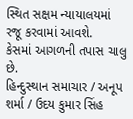સ્થિત સક્ષમ ન્યાયાલયમાં રજૂ કરવામાં આવશે.
કેસમાં આગળની તપાસ ચાલુ છે.
હિન્દુસ્થાન સમાચાર / અનૂપ શર્મા / ઉદય કુમાર સિંહ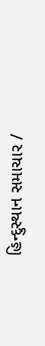હિન્દુસ્થાન સમાચાર /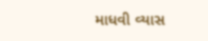માધવી વ્યાસ